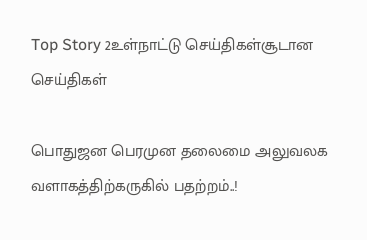Top Story 2உள்நாட்டு செய்திகள்சூடான செய்திகள்

பொதுஜன பெரமுன தலைமை அலுவலக வளாகத்திற்கருகில் பதற்றம்..!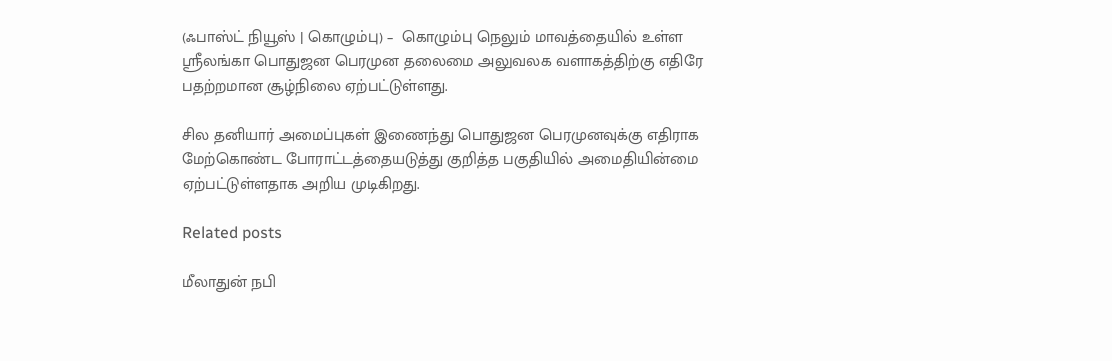(ஃபாஸ்ட் நியூஸ் | கொழும்பு) –  கொழும்பு நெலும் மாவத்தையில் உள்ள ஸ்ரீலங்கா பொதுஜன பெரமுன தலைமை அலுவலக வளாகத்திற்கு எதிரே பதற்றமான சூழ்நிலை ஏற்பட்டுள்ளது.

சில தனியார் அமைப்புகள் இணைந்து பொதுஜன பெரமுனவுக்கு எதிராக மேற்கொண்ட போராட்டத்தையடுத்து குறித்த பகுதியில் அமைதியின்மை ஏற்பட்டுள்ளதாக அறிய முடிகிறது.

Related posts

மீலாதுன் நபி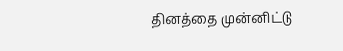தினத்தை முன்னிட்டு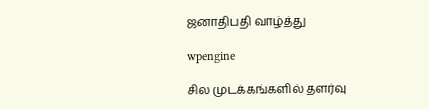ஜனாதிபதி வாழ்த்து

wpengine

சில முடக்கங்களில் தளர்வு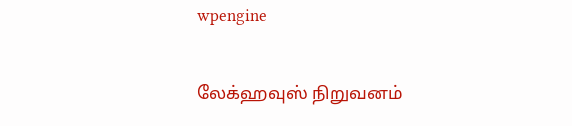wpengine

லேக்ஹவுஸ் நிறுவனம்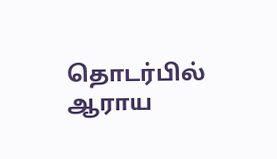தொடர்பில் ஆராய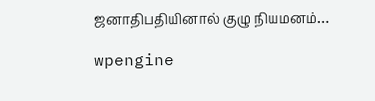ஜனாதிபதியினால் குழு நியமனம்…

wpengine